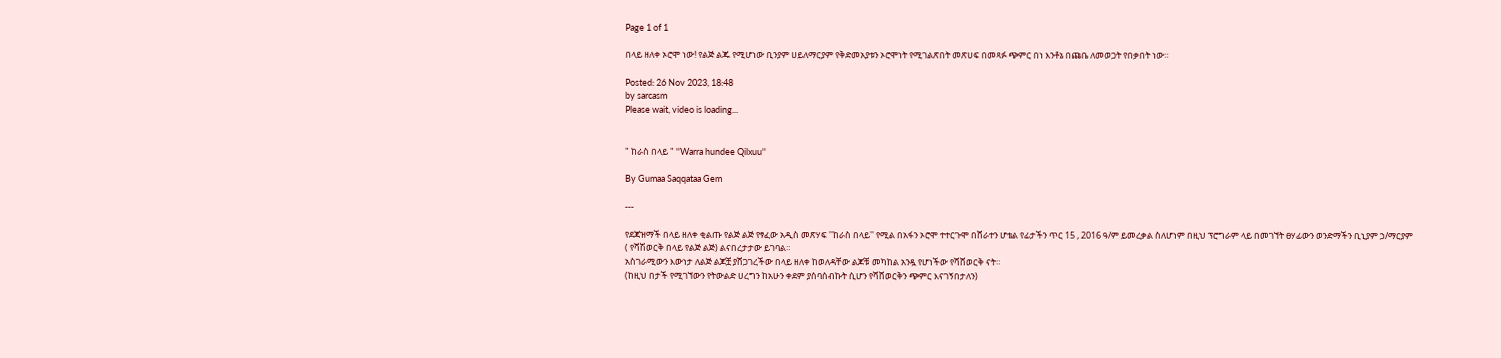Page 1 of 1

በላይ ዘለቀ ኦሮሞ ነው! የልጅ ልጁ የሚሆነው ቢንያም ሀይለማርያም የቅድመአያቱን ኦሮሞነት የሚገልጽበት መጽሀፍ በመጻፉ ጭምር በነ እንቶኔ በጩቤ ለመወጋት የበቃበት ነው።

Posted: 26 Nov 2023, 18:48
by sarcasm
Please wait, video is loading...


" ከራስ በላይ " ''Warra hundee Qilxuu''

By Gumaa Saqqataa Gem

---

የደጃዝማች በላይ ዘለቀ ቂልጡ የልጅ ልጅ የፃፈው አዲስ መጽሃፍ ''ከራስ በላይ'' የሚል በአፋን ኦሮሞ ተተርጉሞ በሸራተን ሆቴል የፊታችን ጥር 15 , 2016 ዓ/ም ይመረቃል ስለሆነም በዚህ ፕሮግራም ላይ በመገኘት ፀሃፊውን ወንድማችን ቢኒያም ኃ/ማርያም ( የሻሽወርቅ በላይ የልጅ ልጅ) ልናበረታታው ይገባል።
አስገራሚውን እውነታ ለልጅ ልጆቿ ያሸጋገረችው በላይ ዘለቀ ከወለዳቸው ልጆቹ መካከል አንዷ የሆነችው የሻሸወርቅ ናት።
(ከዚህ በታች የሚገኘውን የትውልድ ሀረግን ከአሁን ቀደም ያሰባሰብኩት ሲሆን የሻሸወርቅን ጭምር እናገኝበታለን)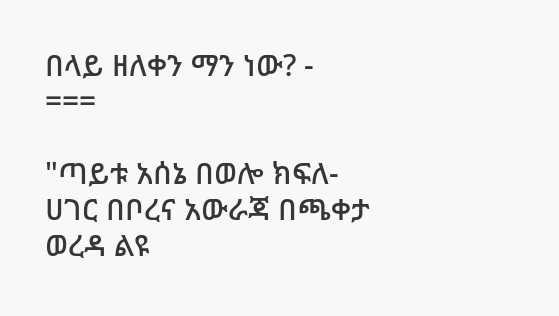በላይ ዘለቀን ማን ነው? -
===

"ጣይቱ አሰኔ በወሎ ክፍለ-ሀገር በቦረና አውራጃ በጫቀታ ወረዳ ልዩ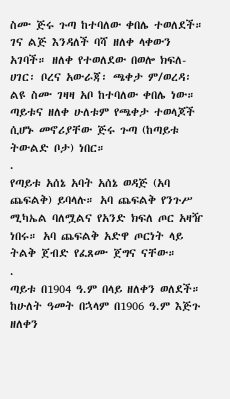ስሙ ጅሩ ጉጣ ከተባለው ቀበሌ ተወለደች። ገና ልጅ እንዳለች ባሻ ዘለቀ ላቀውን አገባች። ዘለቀ የተወለደው በወሎ ክፍለ-ሀገር፡ ቦረና አውራጃ፡ ጫቀታ ም/ወረዳ፡ ልዩ ስሙ ገዛዛ አቦ ከተባለው ቀበሌ ነው። ጣይቱና ዘለቀ ሁለቱም የጫቀታ ተወላጆች ሲሆኑ መኖሪያቸው ጅሩ ጉጣ (ከጣይቱ ትውልድ ቦታ) ነበር።
.
የጣይቱ አሰኔ አባት አሰኔ ወዳጅ (አባ ጨፍልቅ) ይባላሉ። አባ ጨፍልቅ የንጉሥ ሚካኤል ባለሟልና የአንድ ክፍለ ጦር አዛዥ ነበሩ። አባ ጨፍልቅ አድዋ ጦርነት ላይ ትልቅ ጀብድ የፈጸሙ ጀግና ናቸው።
.
ጣይቱ በ1904 ዓ.ም በላይ ዘለቀን ወለደች። ከሁለት ዓመት በኋላም በ1906 ዓ.ም እጅጉ ዘለቀን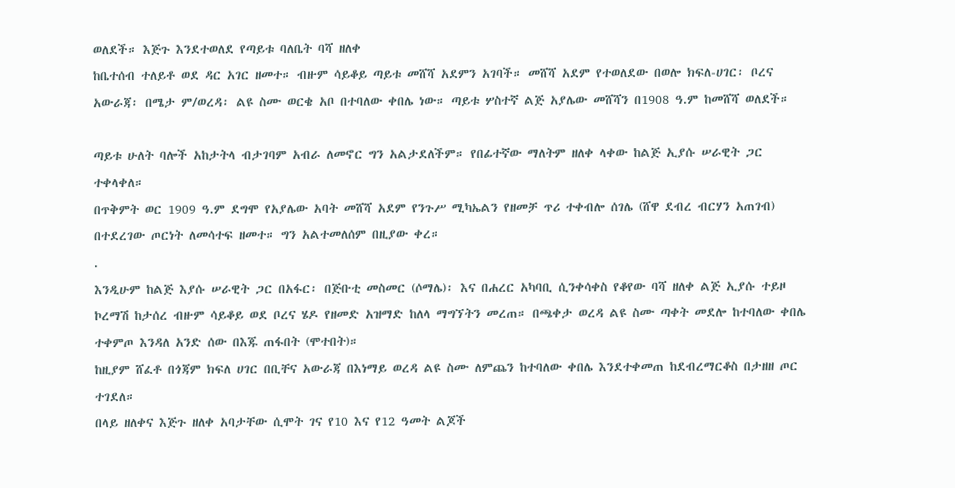ወለደች። እጅጉ እንደተወለደ የጣይቱ ባለቤት ባሻ ዘለቀ
ከቤተሰብ ተለይቶ ወደ ዳር አገር ዘመተ። ብዙም ሳይቆይ ጣይቱ መሸሻ አደምን አገባች። መሸሻ አደም የተወለደው በወሎ ክፍለ-ሀገር፡ ቦረና አውራጃ፡ በሜታ ም/ወረዳ፡ ልዩ ስሙ ወርቄ አቦ በተባለው ቀበሌ ነው። ጣይቱ ሦስተኛ ልጅ አያሌው መሸሻን በ1908 ዓ.ም ከመሸሻ ወለደች።

ጣይቱ ሁለት ባሎች አከታትላ ብታገባም አብራ ለመኖር ግን አልታደለችም። የበፊተኛው ማለትም ዘለቀ ላቀው ከልጅ ኢያሱ ሠራዊት ጋር ተቀላቀለ።
በጥቅምት ወር 1909 ዓ.ም ደግሞ የአያሌው አባት መሸሻ አደም የንጉሥ ሚካኤልን የዘመቻ ጥሪ ተቀብሎ ሰገሌ (ሸዋ ደብረ ብርሃን አጠገብ) በተደረገው ጦርነት ለመሳተፍ ዘመተ። ግን አልተመለሰም በዚያው ቀረ።
.
እንዲሁም ከልጅ እያሱ ሠራዊት ጋር በአፋር፡ በጅቡቲ መስመር (ሶማሌ)፡ እና በሐረር አካባቢ ሲንቀሳቀስ የቆየው ባሻ ዘለቀ ልጅ ኢያሱ ተይዞ ኮረማሽ ከታሰረ ብዙም ሳይቆይ ወደ ቦረና ሄዶ የዘመድ አዝማድ ከለላ ማግኘትን መረጠ። በጫቀታ ወረዳ ልዩ ስሙ ጣቀት መደሎ ከተባለው ቀበሌ ተቀምጦ እንዳለ አንድ ሰው በእጁ ጠፋበት (ሞተበት)።
ከዚያም ሸፈቶ በጎጃም ክፍለ ሀገር በቢቸና አውራጃ በእነማይ ወረዳ ልዩ ስሙ ለምጨን ከተባለው ቀበሌ እንደተቀመጠ ከደብረማርቆስ በታዘዘ ጦር ተገደለ።
በላይ ዘለቀና እጅጉ ዘለቀ አባታቸው ሲሞት ገና የ10 እና የ12 ዓመት ልጆች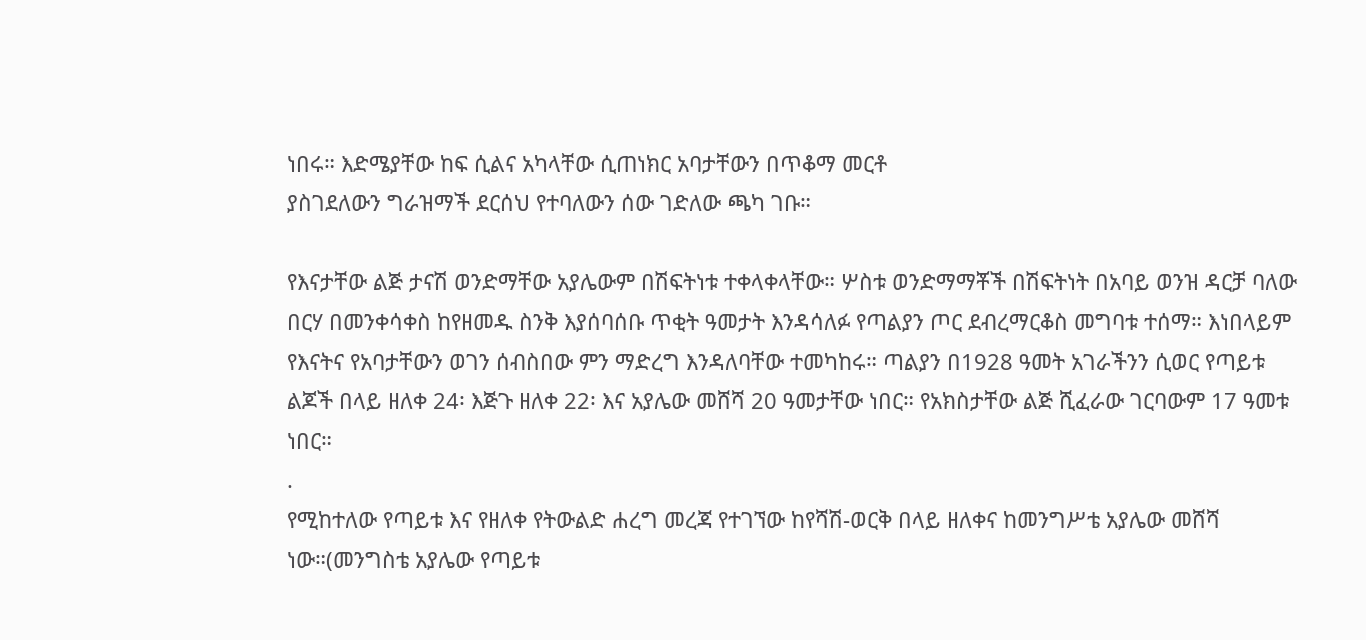ነበሩ። እድሜያቸው ከፍ ሲልና አካላቸው ሲጠነክር አባታቸውን በጥቆማ መርቶ
ያስገደለውን ግራዝማች ደርሰህ የተባለውን ሰው ገድለው ጫካ ገቡ።

የእናታቸው ልጅ ታናሽ ወንድማቸው አያሌውም በሽፍትነቱ ተቀላቀላቸው። ሦስቱ ወንድማማቾች በሽፍትነት በአባይ ወንዝ ዳርቻ ባለው በርሃ በመንቀሳቀስ ከየዘመዱ ስንቅ እያሰባሰቡ ጥቂት ዓመታት እንዳሳለፉ የጣልያን ጦር ደብረማርቆስ መግባቱ ተሰማ። እነበላይም የእናትና የአባታቸውን ወገን ሰብስበው ምን ማድረግ እንዳለባቸው ተመካከሩ። ጣልያን በ1928 ዓመት አገራችንን ሲወር የጣይቱ ልጆች በላይ ዘለቀ 24፡ እጅጉ ዘለቀ 22፡ እና አያሌው መሸሻ 20 ዓመታቸው ነበር። የአክስታቸው ልጅ ሺፈራው ገርባውም 17 ዓመቱ ነበር።
.
የሚከተለው የጣይቱ እና የዘለቀ የትውልድ ሐረግ መረጃ የተገኘው ከየሻሽ-ወርቅ በላይ ዘለቀና ከመንግሥቴ አያሌው መሸሻ ነው።(መንግስቴ አያሌው የጣይቱ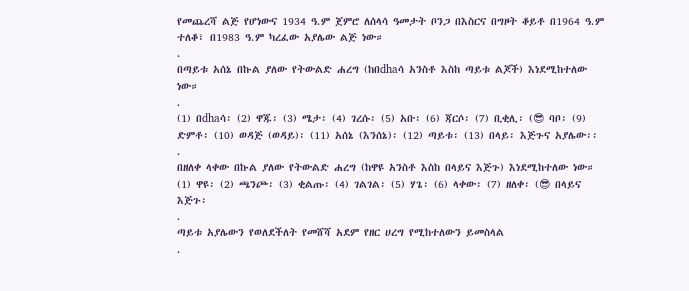የመጨረሻ ልጅ የሆነውና 1934 ዓ.ም ጀምሮ ለሰላሳ ዓመታት ቦንጋ በእስርና በግዞት ቆይቶ በ1964 ዓ.ም ተለቆ፣ በ1983 ዓ.ም ካረፈው አያሌው ልጅ ነው።
.
በጣይቱ አሰኔ በኩል ያለው የትውልድ ሐረግ (ከበdhaሳ አንስቶ እስከ ጣይቱ ልጆች) እነደሚከተለው ነው።
.
(1) በdhaሳ፡ (2) ዋጁ፡ (3) ሜታ፡ (4) ገረሱ፡ (5) አቡ፡ (6) ጃርሶ፡ (7) ቢቂሊ፡ (😎 ባቦ፡ (9) ድምቶ፡ (10) ወዳጅ (ወዳይ)፡ (11) አሰኔ (እንሰኔ)፡ (12) ጣይቱ፡ (13) በላይ፡ እጅጉና አያሌው፡፡
.
በዘለቀ ላቀው በኩል ያለው የትውልድ ሐረግ (ከዋዩ አንስቶ እስከ በላይና እጅጉ) እነደሚከተለው ነው።
(1) ዋዩ፡ (2) ጫንጮ፡ (3) ቂልጡ፡ (4) ገልገል፡ (5) ሃጌ፡ (6) ላቀው፡ (7) ዘለቀ፡ (😎 በላይና እጅጉ፡
.
ጣይቱ አያሌውን የወለደችለት የመሸሻ አደም የዘር ሀረግ የሚከተለውን ይመስላል
.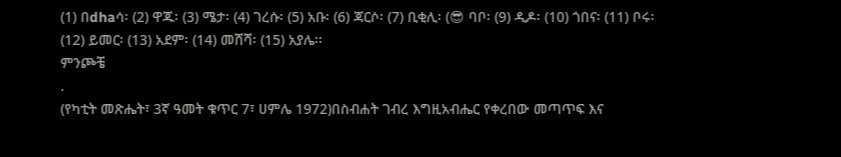(1) በdhaሳ፡ (2) ዋጁ፡ (3) ሜታ፡ (4) ገረሱ፡ (5) አቡ፡ (6) ጃርሶ፡ (7) ቢቂሊ፡ (😎 ባቦ፡ (9) ዲዶ፡ (10) ጎበና፡ (11) ቦሩ፡ (12) ይመር፡ (13) አደም፡ (14) መሸሻ፡ (15) አያሌ፡፡
ምንጮቼ
.
(የካቲት መጽሔት፣ 3ኛ ዓመት ቁጥር 7፣ ሀምሌ 1972)በስብሐት ገብረ እግዚአብሔር የቀረበው መጣጥፍ እና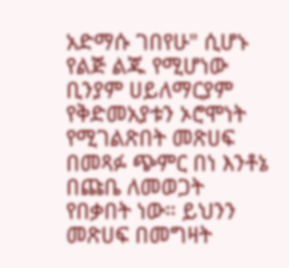አድማሱ ገበየሁ" ሲሆኑ የልጅ ልጁ የሚሆነው ቢንያም ሀይለማርያም የቅድመአያቱን ኦሮሞነት የሚገልጽበት መጽሀፍ በመጻፉ ጭምር በነ እንቶኔ በጩቤ ለመወጋት የበቃበት ነው። ይህንን መጽሀፍ በመግዛት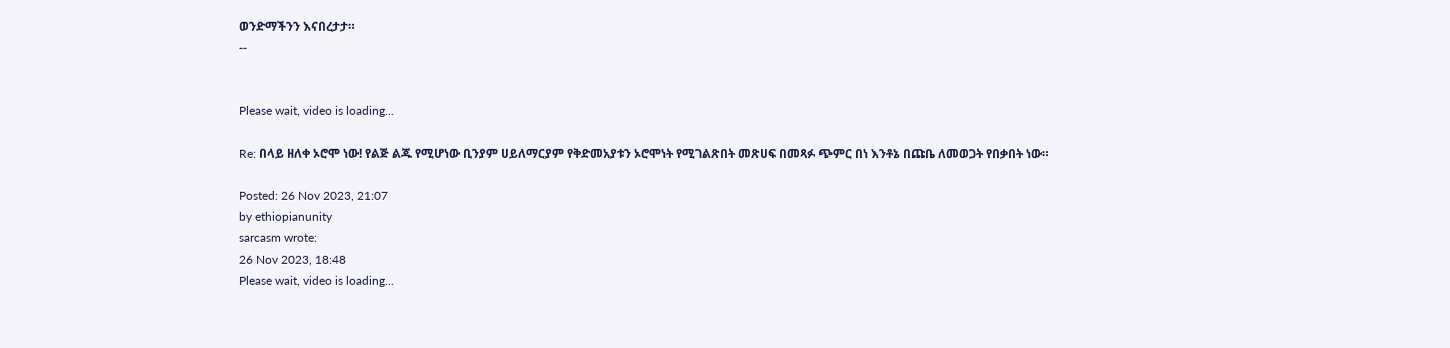ወንድማችንን እናበረታታ።
--


Please wait, video is loading...

Re: በላይ ዘለቀ ኦሮሞ ነው! የልጅ ልጁ የሚሆነው ቢንያም ሀይለማርያም የቅድመአያቱን ኦሮሞነት የሚገልጽበት መጽሀፍ በመጻፉ ጭምር በነ እንቶኔ በጩቤ ለመወጋት የበቃበት ነው።

Posted: 26 Nov 2023, 21:07
by ethiopianunity
sarcasm wrote:
26 Nov 2023, 18:48
Please wait, video is loading...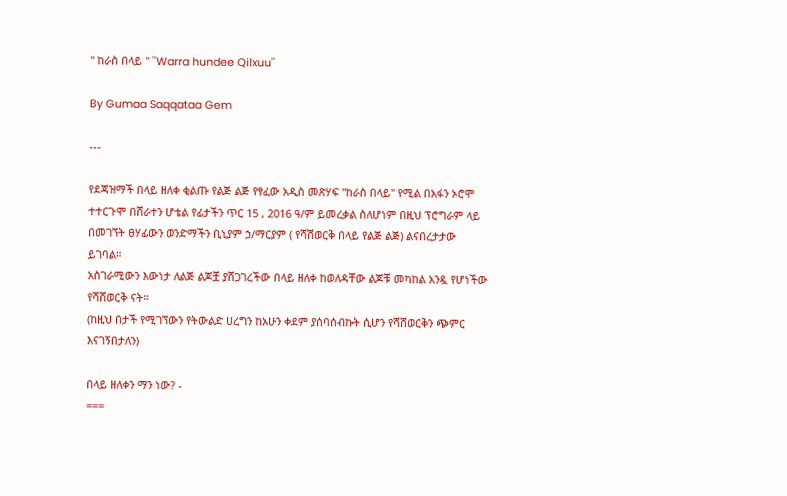" ከራስ በላይ " ''Warra hundee Qilxuu''

By Gumaa Saqqataa Gem

---

የደጃዝማች በላይ ዘለቀ ቂልጡ የልጅ ልጅ የፃፈው አዲስ መጽሃፍ ''ከራስ በላይ'' የሚል በአፋን ኦሮሞ ተተርጉሞ በሸራተን ሆቴል የፊታችን ጥር 15 , 2016 ዓ/ም ይመረቃል ስለሆነም በዚህ ፕሮግራም ላይ በመገኘት ፀሃፊውን ወንድማችን ቢኒያም ኃ/ማርያም ( የሻሽወርቅ በላይ የልጅ ልጅ) ልናበረታታው ይገባል።
አስገራሚውን እውነታ ለልጅ ልጆቿ ያሸጋገረችው በላይ ዘለቀ ከወለዳቸው ልጆቹ መካከል አንዷ የሆነችው የሻሸወርቅ ናት።
(ከዚህ በታች የሚገኘውን የትውልድ ሀረግን ከአሁን ቀደም ያሰባሰብኩት ሲሆን የሻሸወርቅን ጭምር እናገኝበታለን)

በላይ ዘለቀን ማን ነው? -
===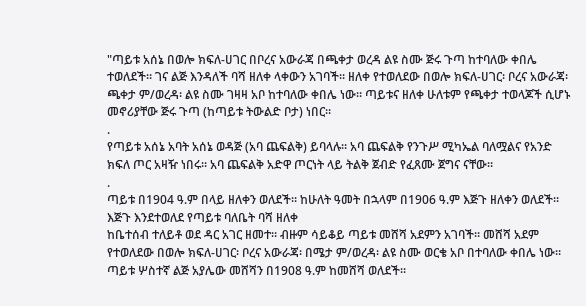"ጣይቱ አሰኔ በወሎ ክፍለ-ሀገር በቦረና አውራጃ በጫቀታ ወረዳ ልዩ ስሙ ጅሩ ጉጣ ከተባለው ቀበሌ ተወለደች። ገና ልጅ እንዳለች ባሻ ዘለቀ ላቀውን አገባች። ዘለቀ የተወለደው በወሎ ክፍለ-ሀገር፡ ቦረና አውራጃ፡ ጫቀታ ም/ወረዳ፡ ልዩ ስሙ ገዛዛ አቦ ከተባለው ቀበሌ ነው። ጣይቱና ዘለቀ ሁለቱም የጫቀታ ተወላጆች ሲሆኑ መኖሪያቸው ጅሩ ጉጣ (ከጣይቱ ትውልድ ቦታ) ነበር።
.
የጣይቱ አሰኔ አባት አሰኔ ወዳጅ (አባ ጨፍልቅ) ይባላሉ። አባ ጨፍልቅ የንጉሥ ሚካኤል ባለሟልና የአንድ ክፍለ ጦር አዛዥ ነበሩ። አባ ጨፍልቅ አድዋ ጦርነት ላይ ትልቅ ጀብድ የፈጸሙ ጀግና ናቸው።
.
ጣይቱ በ1904 ዓ.ም በላይ ዘለቀን ወለደች። ከሁለት ዓመት በኋላም በ1906 ዓ.ም እጅጉ ዘለቀን ወለደች። እጅጉ እንደተወለደ የጣይቱ ባለቤት ባሻ ዘለቀ
ከቤተሰብ ተለይቶ ወደ ዳር አገር ዘመተ። ብዙም ሳይቆይ ጣይቱ መሸሻ አደምን አገባች። መሸሻ አደም የተወለደው በወሎ ክፍለ-ሀገር፡ ቦረና አውራጃ፡ በሜታ ም/ወረዳ፡ ልዩ ስሙ ወርቄ አቦ በተባለው ቀበሌ ነው። ጣይቱ ሦስተኛ ልጅ አያሌው መሸሻን በ1908 ዓ.ም ከመሸሻ ወለደች።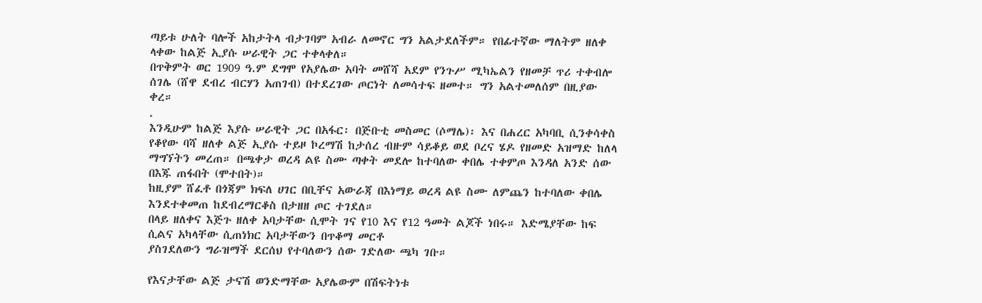ጣይቱ ሁለት ባሎች አከታትላ ብታገባም አብራ ለመኖር ግን አልታደለችም። የበፊተኛው ማለትም ዘለቀ ላቀው ከልጅ ኢያሱ ሠራዊት ጋር ተቀላቀለ።
በጥቅምት ወር 1909 ዓ.ም ደግሞ የአያሌው አባት መሸሻ አደም የንጉሥ ሚካኤልን የዘመቻ ጥሪ ተቀብሎ ሰገሌ (ሸዋ ደብረ ብርሃን አጠገብ) በተደረገው ጦርነት ለመሳተፍ ዘመተ። ግን አልተመለሰም በዚያው ቀረ።
.
እንዲሁም ከልጅ እያሱ ሠራዊት ጋር በአፋር፡ በጅቡቲ መስመር (ሶማሌ)፡ እና በሐረር አካባቢ ሲንቀሳቀስ የቆየው ባሻ ዘለቀ ልጅ ኢያሱ ተይዞ ኮረማሽ ከታሰረ ብዙም ሳይቆይ ወደ ቦረና ሄዶ የዘመድ አዝማድ ከለላ ማግኘትን መረጠ። በጫቀታ ወረዳ ልዩ ስሙ ጣቀት መደሎ ከተባለው ቀበሌ ተቀምጦ እንዳለ አንድ ሰው በእጁ ጠፋበት (ሞተበት)።
ከዚያም ሸፈቶ በጎጃም ክፍለ ሀገር በቢቸና አውራጃ በእነማይ ወረዳ ልዩ ስሙ ለምጨን ከተባለው ቀበሌ እንደተቀመጠ ከደብረማርቆስ በታዘዘ ጦር ተገደለ።
በላይ ዘለቀና እጅጉ ዘለቀ አባታቸው ሲሞት ገና የ10 እና የ12 ዓመት ልጆች ነበሩ። እድሜያቸው ከፍ ሲልና አካላቸው ሲጠነክር አባታቸውን በጥቆማ መርቶ
ያስገደለውን ግራዝማች ደርሰህ የተባለውን ሰው ገድለው ጫካ ገቡ።

የእናታቸው ልጅ ታናሽ ወንድማቸው አያሌውም በሽፍትነቱ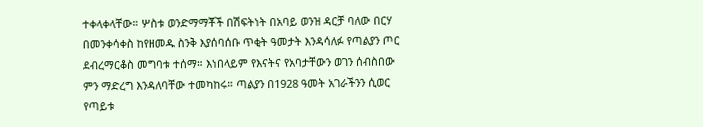ተቀላቀላቸው። ሦስቱ ወንድማማቾች በሽፍትነት በአባይ ወንዝ ዳርቻ ባለው በርሃ በመንቀሳቀስ ከየዘመዱ ስንቅ እያሰባሰቡ ጥቂት ዓመታት እንዳሳለፉ የጣልያን ጦር ደብረማርቆስ መግባቱ ተሰማ። እነበላይም የእናትና የአባታቸውን ወገን ሰብስበው ምን ማድረግ እንዳለባቸው ተመካከሩ። ጣልያን በ1928 ዓመት አገራችንን ሲወር የጣይቱ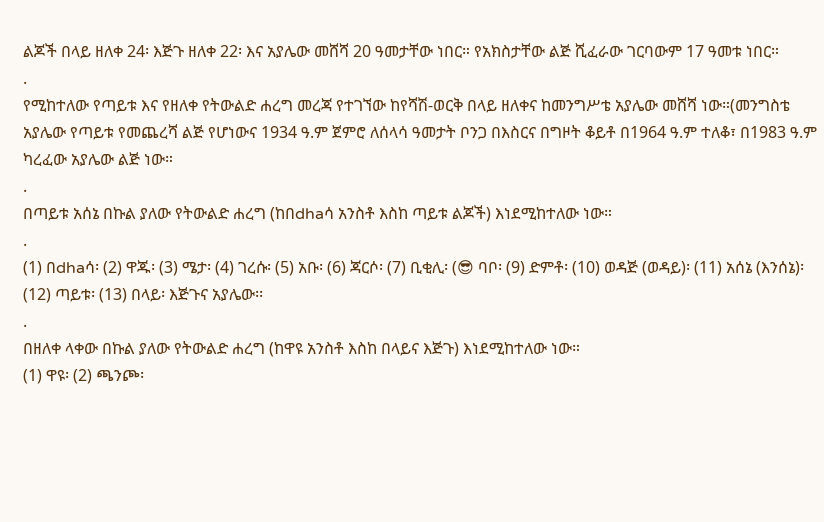ልጆች በላይ ዘለቀ 24፡ እጅጉ ዘለቀ 22፡ እና አያሌው መሸሻ 20 ዓመታቸው ነበር። የአክስታቸው ልጅ ሺፈራው ገርባውም 17 ዓመቱ ነበር።
.
የሚከተለው የጣይቱ እና የዘለቀ የትውልድ ሐረግ መረጃ የተገኘው ከየሻሽ-ወርቅ በላይ ዘለቀና ከመንግሥቴ አያሌው መሸሻ ነው።(መንግስቴ አያሌው የጣይቱ የመጨረሻ ልጅ የሆነውና 1934 ዓ.ም ጀምሮ ለሰላሳ ዓመታት ቦንጋ በእስርና በግዞት ቆይቶ በ1964 ዓ.ም ተለቆ፣ በ1983 ዓ.ም ካረፈው አያሌው ልጅ ነው።
.
በጣይቱ አሰኔ በኩል ያለው የትውልድ ሐረግ (ከበdhaሳ አንስቶ እስከ ጣይቱ ልጆች) እነደሚከተለው ነው።
.
(1) በdhaሳ፡ (2) ዋጁ፡ (3) ሜታ፡ (4) ገረሱ፡ (5) አቡ፡ (6) ጃርሶ፡ (7) ቢቂሊ፡ (😎 ባቦ፡ (9) ድምቶ፡ (10) ወዳጅ (ወዳይ)፡ (11) አሰኔ (እንሰኔ)፡ (12) ጣይቱ፡ (13) በላይ፡ እጅጉና አያሌው፡፡
.
በዘለቀ ላቀው በኩል ያለው የትውልድ ሐረግ (ከዋዩ አንስቶ እስከ በላይና እጅጉ) እነደሚከተለው ነው።
(1) ዋዩ፡ (2) ጫንጮ፡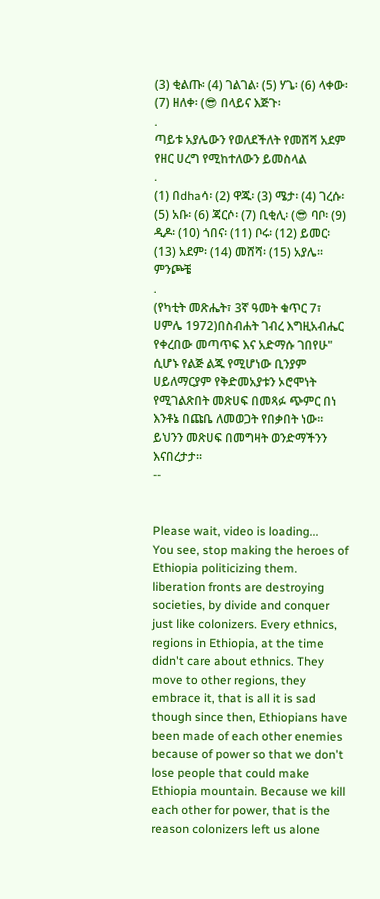(3) ቂልጡ፡ (4) ገልገል፡ (5) ሃጌ፡ (6) ላቀው፡ (7) ዘለቀ፡ (😎 በላይና እጅጉ፡
.
ጣይቱ አያሌውን የወለደችለት የመሸሻ አደም የዘር ሀረግ የሚከተለውን ይመስላል
.
(1) በdhaሳ፡ (2) ዋጁ፡ (3) ሜታ፡ (4) ገረሱ፡ (5) አቡ፡ (6) ጃርሶ፡ (7) ቢቂሊ፡ (😎 ባቦ፡ (9) ዲዶ፡ (10) ጎበና፡ (11) ቦሩ፡ (12) ይመር፡ (13) አደም፡ (14) መሸሻ፡ (15) አያሌ፡፡
ምንጮቼ
.
(የካቲት መጽሔት፣ 3ኛ ዓመት ቁጥር 7፣ ሀምሌ 1972)በስብሐት ገብረ እግዚአብሔር የቀረበው መጣጥፍ እና አድማሱ ገበየሁ" ሲሆኑ የልጅ ልጁ የሚሆነው ቢንያም ሀይለማርያም የቅድመአያቱን ኦሮሞነት የሚገልጽበት መጽሀፍ በመጻፉ ጭምር በነ እንቶኔ በጩቤ ለመወጋት የበቃበት ነው። ይህንን መጽሀፍ በመግዛት ወንድማችንን እናበረታታ።
--


Please wait, video is loading...
You see, stop making the heroes of Ethiopia politicizing them. liberation fronts are destroying societies, by divide and conquer just like colonizers. Every ethnics, regions in Ethiopia, at the time didn't care about ethnics. They move to other regions, they embrace it, that is all it is sad though since then, Ethiopians have been made of each other enemies because of power so that we don't lose people that could make Ethiopia mountain. Because we kill each other for power, that is the reason colonizers left us alone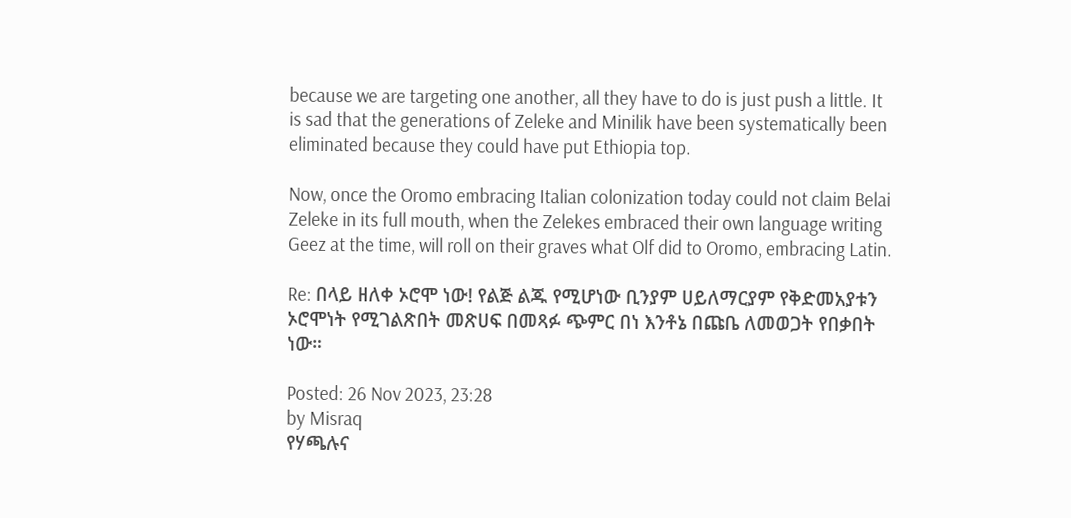because we are targeting one another, all they have to do is just push a little. It is sad that the generations of Zeleke and Minilik have been systematically been eliminated because they could have put Ethiopia top.

Now, once the Oromo embracing Italian colonization today could not claim Belai Zeleke in its full mouth, when the Zelekes embraced their own language writing Geez at the time, will roll on their graves what Olf did to Oromo, embracing Latin.

Re: በላይ ዘለቀ ኦሮሞ ነው! የልጅ ልጁ የሚሆነው ቢንያም ሀይለማርያም የቅድመአያቱን ኦሮሞነት የሚገልጽበት መጽሀፍ በመጻፉ ጭምር በነ እንቶኔ በጩቤ ለመወጋት የበቃበት ነው።

Posted: 26 Nov 2023, 23:28
by Misraq
የሃጫሉና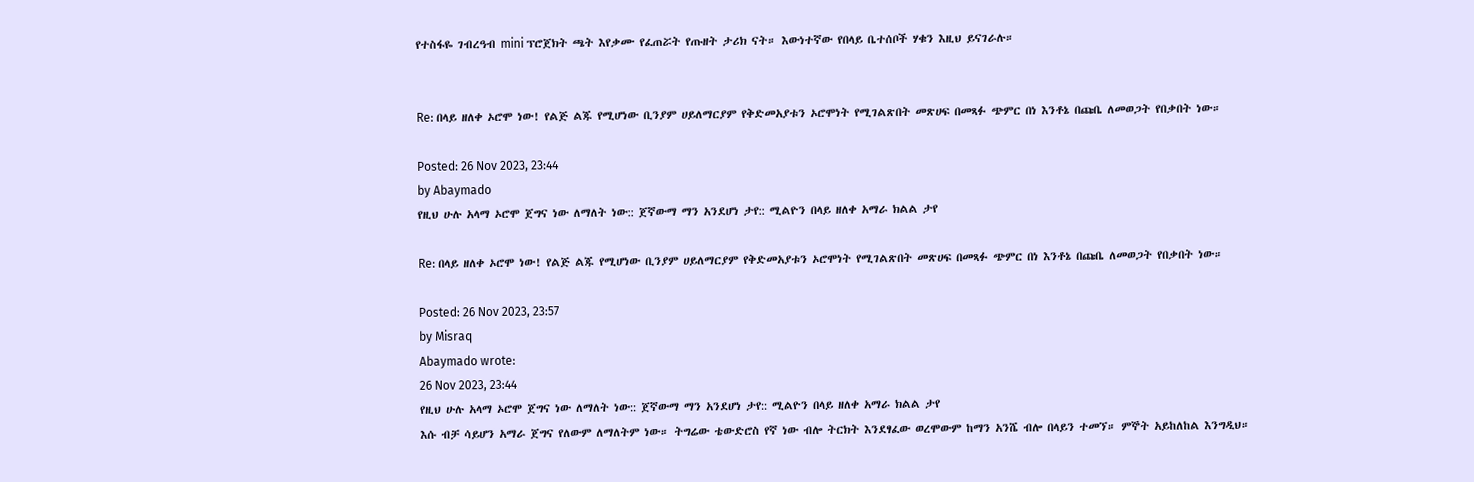የተስፋዬ ገብረዓብ mini ፕሮጀክት ጫት እየቃሙ የፈጠሯት የጡዘት ታሪክ ናት። እውነተኛው የበላይ ቤተሰቦች ሃቁን እዚህ ይናገራሉ።


Re: በላይ ዘለቀ ኦሮሞ ነው! የልጅ ልጁ የሚሆነው ቢንያም ሀይለማርያም የቅድመአያቱን ኦሮሞነት የሚገልጽበት መጽሀፍ በመጻፉ ጭምር በነ እንቶኔ በጩቤ ለመወጋት የበቃበት ነው።

Posted: 26 Nov 2023, 23:44
by Abaymado
የዚህ ሁሉ አላማ ኦሮሞ ጀግና ነው ለማለት ነው:: ጀኛውማ ማን አንደሆነ ታየ:: ሚልዮን በላይ ዘለቀ አማራ ክልል ታየ

Re: በላይ ዘለቀ ኦሮሞ ነው! የልጅ ልጁ የሚሆነው ቢንያም ሀይለማርያም የቅድመአያቱን ኦሮሞነት የሚገልጽበት መጽሀፍ በመጻፉ ጭምር በነ እንቶኔ በጩቤ ለመወጋት የበቃበት ነው።

Posted: 26 Nov 2023, 23:57
by Misraq
Abaymado wrote:
26 Nov 2023, 23:44
የዚህ ሁሉ አላማ ኦሮሞ ጀግና ነው ለማለት ነው:: ጀኛውማ ማን አንደሆነ ታየ:: ሚልዮን በላይ ዘለቀ አማራ ክልል ታየ
እሱ ብቻ ሳይሆን አማራ ጀግና የለውም ለማለትም ነው። ትግሬው ቴውድሮስ የኛ ነው ብሎ ትርክት እንደፃፈው ወረሞውም ከማን አንሼ ብሎ በላይን ተመኘ። ምኞት አይከለከል እንግዲህ።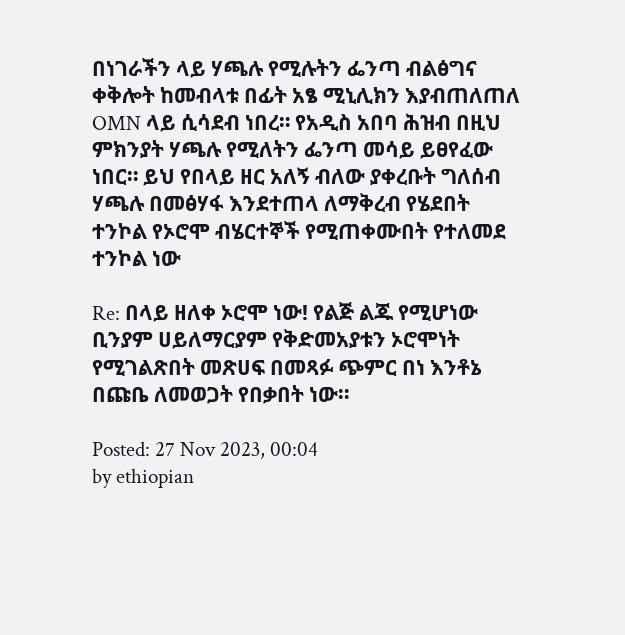በነገራችን ላይ ሃጫሉ የሚሉትን ፌንጣ ብልፅግና ቀቅሎት ከመብላቱ በፊት አፄ ሚኒሊክን እያብጠለጠለ OMN ላይ ሲሳደብ ነበረ። የአዲስ አበባ ሕዝብ በዚህ ምክንያት ሃጫሉ የሚለትን ፌንጣ መሳይ ይፀየፈው ነበር። ይህ የበላይ ዘር አለኝ ብለው ያቀረቡት ግለሰብ ሃጫሉ በመፅሃፋ እንደተጠላ ለማቅረብ የሄደበት ተንኮል የኦሮሞ ብሄርተኞች የሚጠቀሙበት የተለመደ ተንኮል ነው

Re: በላይ ዘለቀ ኦሮሞ ነው! የልጅ ልጁ የሚሆነው ቢንያም ሀይለማርያም የቅድመአያቱን ኦሮሞነት የሚገልጽበት መጽሀፍ በመጻፉ ጭምር በነ እንቶኔ በጩቤ ለመወጋት የበቃበት ነው።

Posted: 27 Nov 2023, 00:04
by ethiopian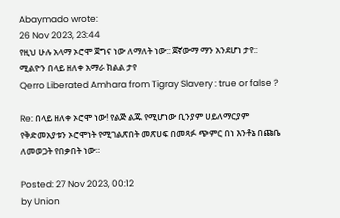Abaymado wrote:
26 Nov 2023, 23:44
የዚህ ሁሉ አላማ ኦሮሞ ጀግና ነው ለማለት ነው:: ጀኛውማ ማን አንደሆነ ታየ:: ሚልዮን በላይ ዘለቀ አማራ ክልል ታየ
Qerro Liberated Amhara from Tigray Slavery : true or false ?

Re: በላይ ዘለቀ ኦሮሞ ነው! የልጅ ልጁ የሚሆነው ቢንያም ሀይለማርያም የቅድመአያቱን ኦሮሞነት የሚገልጽበት መጽሀፍ በመጻፉ ጭምር በነ እንቶኔ በጩቤ ለመወጋት የበቃበት ነው።

Posted: 27 Nov 2023, 00:12
by Union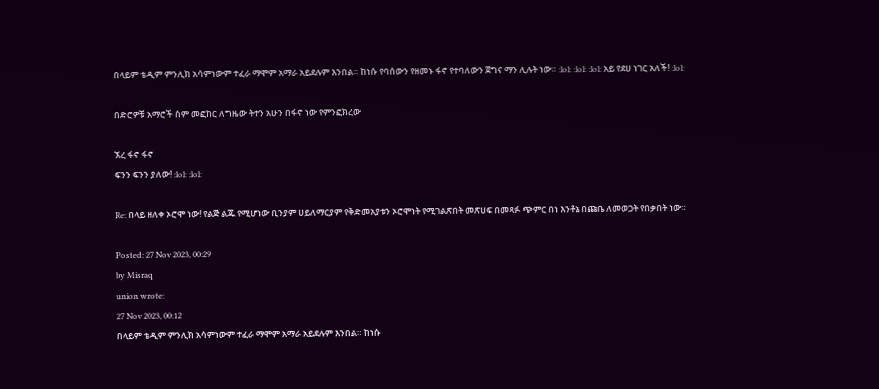በላይም ቴዲም ምንሊክ አሳምነውም ተፈራ ማሞም አማራ አይደሉም እንበል። ከነሱ የባሰውን የዘመኑ ፋኖ የተባለውን ጀግና ማን ሊሉት ነው። :lol: :lol: :lol: አይ የደሀ ነገር አለች! :lol:

በድሮዎቹ አማሮች ስም መፎከር ለግዜው ትተን አሁን በፋኖ ነው የምንፎክረው

ኧረ ፋኖ ፋኖ
ፍንን ፍንን ያለው! :lol: :lol:

Re: በላይ ዘለቀ ኦሮሞ ነው! የልጅ ልጁ የሚሆነው ቢንያም ሀይለማርያም የቅድመአያቱን ኦሮሞነት የሚገልጽበት መጽሀፍ በመጻፉ ጭምር በነ እንቶኔ በጩቤ ለመወጋት የበቃበት ነው።

Posted: 27 Nov 2023, 00:29
by Misraq
union wrote:
27 Nov 2023, 00:12
በላይም ቴዲም ምንሊክ አሳምነውም ተፈራ ማሞም አማራ አይደሉም እንበል። ከነሱ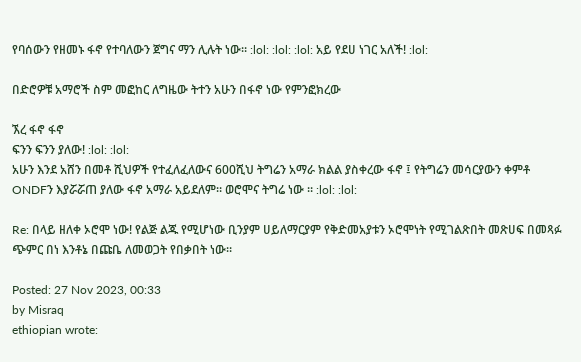የባሰውን የዘመኑ ፋኖ የተባለውን ጀግና ማን ሊሉት ነው። :lol: :lol: :lol: አይ የደሀ ነገር አለች! :lol:

በድሮዎቹ አማሮች ስም መፎከር ለግዜው ትተን አሁን በፋኖ ነው የምንፎክረው

ኧረ ፋኖ ፋኖ
ፍንን ፍንን ያለው! :lol: :lol:
አሁን እንደ አሸን በመቶ ሺህዎች የተፈለፈለውና 600ሺህ ትግሬን አማራ ክልል ያስቀረው ፋኖ ፤ የትግሬን መሳርያውን ቀምቶ ONDFን እያሯሯጠ ያለው ፋኖ አማራ አይደለም። ወሮሞና ትግሬ ነው ። :lol: :lol:

Re: በላይ ዘለቀ ኦሮሞ ነው! የልጅ ልጁ የሚሆነው ቢንያም ሀይለማርያም የቅድመአያቱን ኦሮሞነት የሚገልጽበት መጽሀፍ በመጻፉ ጭምር በነ እንቶኔ በጩቤ ለመወጋት የበቃበት ነው።

Posted: 27 Nov 2023, 00:33
by Misraq
ethiopian wrote: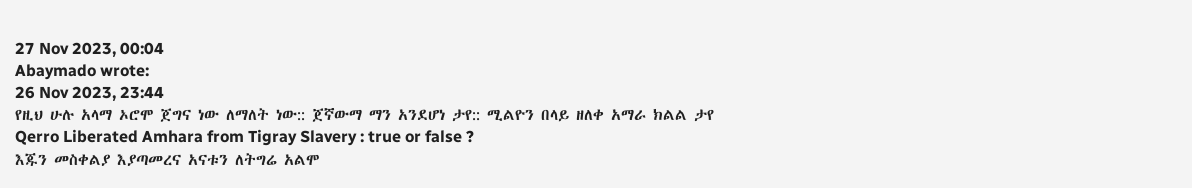27 Nov 2023, 00:04
Abaymado wrote:
26 Nov 2023, 23:44
የዚህ ሁሉ አላማ ኦሮሞ ጀግና ነው ለማለት ነው:: ጀኛውማ ማን አንደሆነ ታየ:: ሚልዮን በላይ ዘለቀ አማራ ክልል ታየ
Qerro Liberated Amhara from Tigray Slavery : true or false ?
እጁን መስቀልያ እያጣመረና አናቱን ለትግሬ አልሞ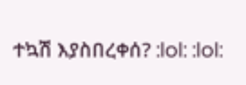ተኳሽ እያስበረቀሰ? :lol: :lol: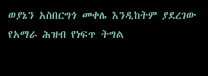ወያኔን አስበርግጎ መቀሌ እንዲከትም ያደረገው የአማራ ሕዝብ የነፍጥ ትግል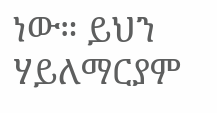ነው። ይህን ሃይለማርያም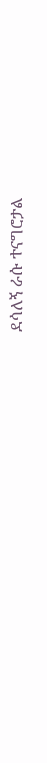ደሳለኝ ራሱ ተናግሮታል